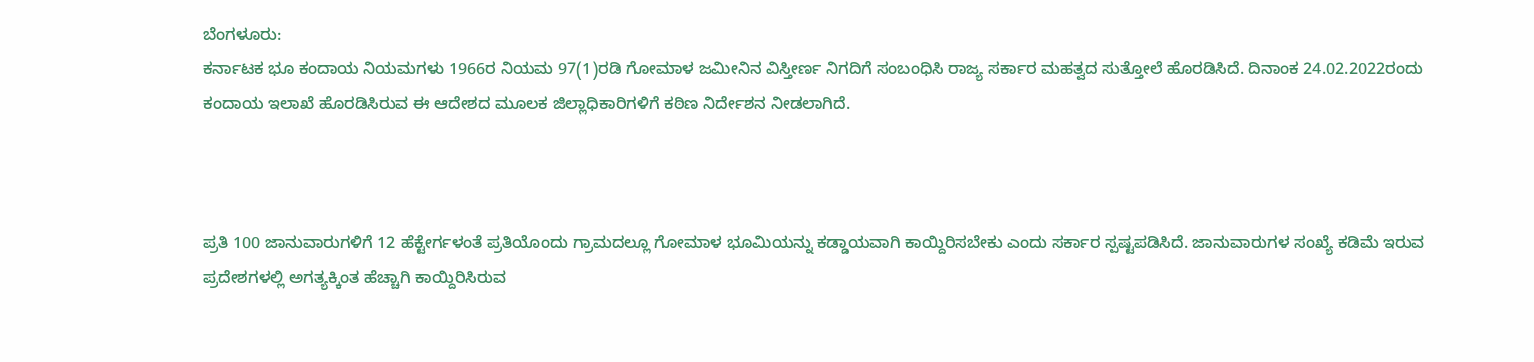ಬೆಂಗಳೂರು:
ಕರ್ನಾಟಕ ಭೂ ಕಂದಾಯ ನಿಯಮಗಳು 1966ರ ನಿಯಮ 97(1)ರಡಿ ಗೋಮಾಳ ಜಮೀನಿನ ವಿಸ್ತೀರ್ಣ ನಿಗದಿಗೆ ಸಂಬಂಧಿಸಿ ರಾಜ್ಯ ಸರ್ಕಾರ ಮಹತ್ವದ ಸುತ್ತೋಲೆ ಹೊರಡಿಸಿದೆ. ದಿನಾಂಕ 24.02.2022ರಂದು ಕಂದಾಯ ಇಲಾಖೆ ಹೊರಡಿಸಿರುವ ಈ ಆದೇಶದ ಮೂಲಕ ಜಿಲ್ಲಾಧಿಕಾರಿಗಳಿಗೆ ಕಠಿಣ ನಿರ್ದೇಶನ ನೀಡಲಾಗಿದೆ.



ಪ್ರತಿ 100 ಜಾನುವಾರುಗಳಿಗೆ 12 ಹೆಕ್ಟೇರ್ಗಳಂತೆ ಪ್ರತಿಯೊಂದು ಗ್ರಾಮದಲ್ಲೂ ಗೋಮಾಳ ಭೂಮಿಯನ್ನು ಕಡ್ಡಾಯವಾಗಿ ಕಾಯ್ದಿರಿಸಬೇಕು ಎಂದು ಸರ್ಕಾರ ಸ್ಪಷ್ಟಪಡಿಸಿದೆ. ಜಾನುವಾರುಗಳ ಸಂಖ್ಯೆ ಕಡಿಮೆ ಇರುವ ಪ್ರದೇಶಗಳಲ್ಲಿ ಅಗತ್ಯಕ್ಕಿಂತ ಹೆಚ್ಚಾಗಿ ಕಾಯ್ದಿರಿಸಿರುವ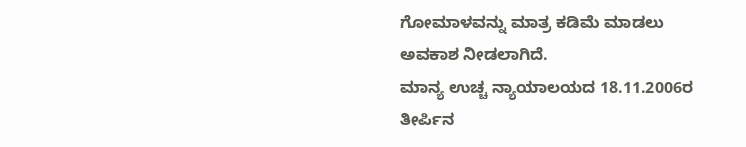ಗೋಮಾಳವನ್ನು ಮಾತ್ರ ಕಡಿಮೆ ಮಾಡಲು ಅವಕಾಶ ನೀಡಲಾಗಿದೆ.
ಮಾನ್ಯ ಉಚ್ಚ ನ್ಯಾಯಾಲಯದ 18.11.2006ರ ತೀರ್ಪಿನ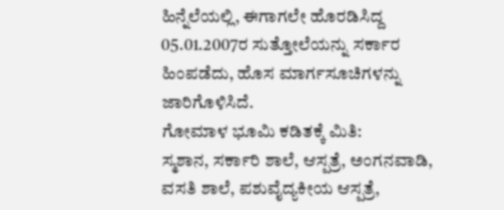ಹಿನ್ನೆಲೆಯಲ್ಲಿ, ಈಗಾಗಲೇ ಹೊರಡಿಸಿದ್ದ 05.01.2007ರ ಸುತ್ತೋಲೆಯನ್ನು ಸರ್ಕಾರ ಹಿಂಪಡೆದು, ಹೊಸ ಮಾರ್ಗಸೂಚಿಗಳನ್ನು ಜಾರಿಗೊಳಿಸಿದೆ.
ಗೋಮಾಳ ಭೂಮಿ ಕಡಿತಕ್ಕೆ ಮಿತಿ:
ಸ್ಮಶಾನ, ಸರ್ಕಾರಿ ಶಾಲೆ, ಆಸ್ಪತ್ರೆ, ಅಂಗನವಾಡಿ, ವಸತಿ ಶಾಲೆ, ಪಶುವೈದ್ಯಕೀಯ ಆಸ್ಪತ್ರೆ,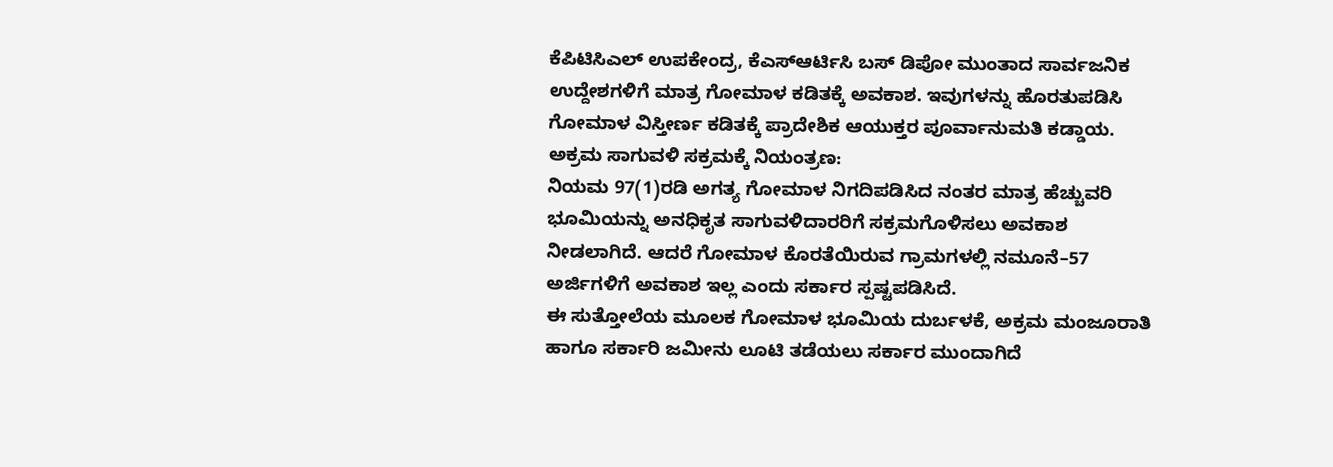ಕೆಪಿಟಿಸಿಎಲ್ ಉಪಕೇಂದ್ರ, ಕೆಎಸ್ಆರ್ಟಿಸಿ ಬಸ್ ಡಿಪೋ ಮುಂತಾದ ಸಾರ್ವಜನಿಕ ಉದ್ದೇಶಗಳಿಗೆ ಮಾತ್ರ ಗೋಮಾಳ ಕಡಿತಕ್ಕೆ ಅವಕಾಶ. ಇವುಗಳನ್ನು ಹೊರತುಪಡಿಸಿ ಗೋಮಾಳ ವಿಸ್ತೀರ್ಣ ಕಡಿತಕ್ಕೆ ಪ್ರಾದೇಶಿಕ ಆಯುಕ್ತರ ಪೂರ್ವಾನುಮತಿ ಕಡ್ಡಾಯ.
ಅಕ್ರಮ ಸಾಗುವಳಿ ಸಕ್ರಮಕ್ಕೆ ನಿಯಂತ್ರಣ:
ನಿಯಮ 97(1)ರಡಿ ಅಗತ್ಯ ಗೋಮಾಳ ನಿಗದಿಪಡಿಸಿದ ನಂತರ ಮಾತ್ರ ಹೆಚ್ಚುವರಿ ಭೂಮಿಯನ್ನು ಅನಧಿಕೃತ ಸಾಗುವಳಿದಾರರಿಗೆ ಸಕ್ರಮಗೊಳಿಸಲು ಅವಕಾಶ ನೀಡಲಾಗಿದೆ. ಆದರೆ ಗೋಮಾಳ ಕೊರತೆಯಿರುವ ಗ್ರಾಮಗಳಲ್ಲಿ ನಮೂನೆ–57 ಅರ್ಜಿಗಳಿಗೆ ಅವಕಾಶ ಇಲ್ಲ ಎಂದು ಸರ್ಕಾರ ಸ್ಪಷ್ಟಪಡಿಸಿದೆ.
ಈ ಸುತ್ತೋಲೆಯ ಮೂಲಕ ಗೋಮಾಳ ಭೂಮಿಯ ದುರ್ಬಳಕೆ, ಅಕ್ರಮ ಮಂಜೂರಾತಿ ಹಾಗೂ ಸರ್ಕಾರಿ ಜಮೀನು ಲೂಟಿ ತಡೆಯಲು ಸರ್ಕಾರ ಮುಂದಾಗಿದೆ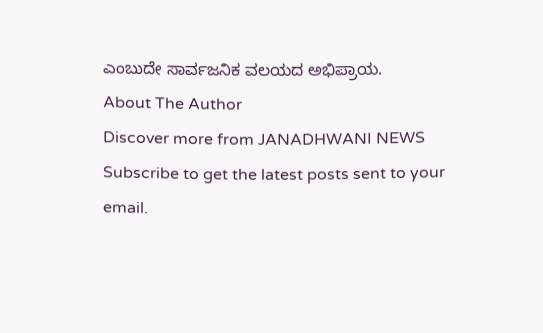ಎಂಬುದೇ ಸಾರ್ವಜನಿಕ ವಲಯದ ಅಭಿಪ್ರಾಯ.
About The Author
Discover more from JANADHWANI NEWS
Subscribe to get the latest posts sent to your email.